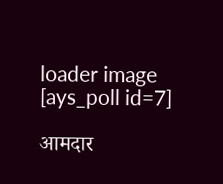loader image
[ays_poll id=7]

आमदार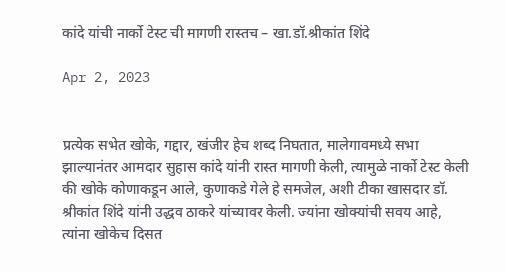कांदे यांची नार्को टेस्ट ची मागणी रास्तच – खा.डॉ.श्रीकांत शिंदे

Apr 2, 2023


प्रत्येक सभेत खोके, गद्दार, खंजीर हेच शब्द निघतात, मालेगावमध्ये सभा झाल्यानंतर आमदार सुहास कांदे यांनी रास्त मागणी केली, त्यामुळे नार्को टेस्ट केली की खोके कोणाकडून आले, कुणाकडे गेले हे समजेल, अशी टीका खासदार डॉ. श्रीकांत शिंदे यांनी उद्धव ठाकरे यांच्यावर केली. ज्यांना खोक्यांची सवय आहे, त्यांना खोकेच दिसत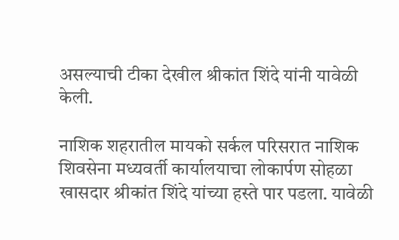असल्याची टीका देखील श्रीकांत शिंदे यांनी यावेळी केली.

नाशिक शहरातील मायको सर्कल परिसरात नाशिक शिवसेना मध्यवर्ती कार्यालयाचा लोकार्पण सोहळा खासदार श्रीकांत शिंदे यांच्या हस्ते पार पडला. यावेळी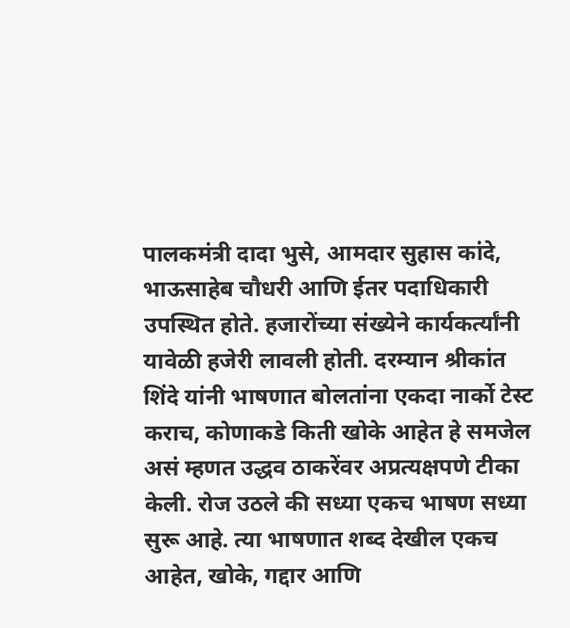पालकमंत्री दादा भुसे, आमदार सुहास कांदे, भाऊसाहेब चौधरी आणि ईतर पदाधिकारी उपस्थित होते. हजारोंच्या संख्येने कार्यकर्त्यांनी यावेळी हजेरी लावली होती. दरम्यान श्रीकांत शिंदे यांनी भाषणात बोलतांना एकदा नार्को टेस्ट कराच, कोणाकडे किती खोके आहेत हे समजेल असं म्हणत उद्धव ठाकरेंवर अप्रत्यक्षपणे टीका केली. रोज उठले की सध्या एकच भाषण सध्या सुरू आहे. त्या भाषणात शब्द देखील एकच आहेत, खोके, गद्दार आणि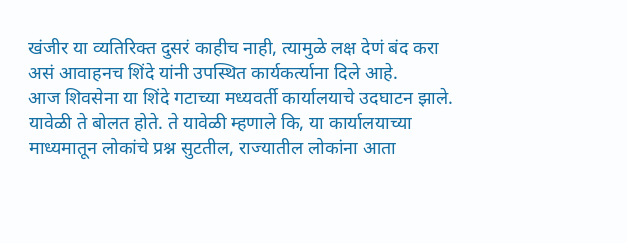खंजीर या व्यतिरिक्त दुसरं काहीच नाही, त्यामुळे लक्ष देणं बंद करा असं आवाहनच शिंदे यांनी उपस्थित कार्यकर्त्याना दिले आहे.
आज शिवसेना या शिंदे गटाच्या मध्यवर्ती कार्यालयाचे उदघाटन झाले. यावेळी ते बोलत होते. ते यावेळी म्हणाले कि, या कार्यालयाच्या माध्यमातून लोकांचे प्रश्न सुटतील, राज्यातील लोकांना आता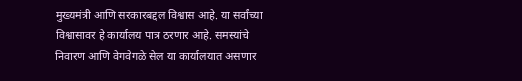मुख्यमंत्री आणि सरकारबद्दल विश्वास आहे. या सर्वांच्या विश्वासावर हे कार्यालय पात्र ठरणार आहे. समस्यांचे निवारण आणि वेगवेगळे सेल या कार्यालयात असणार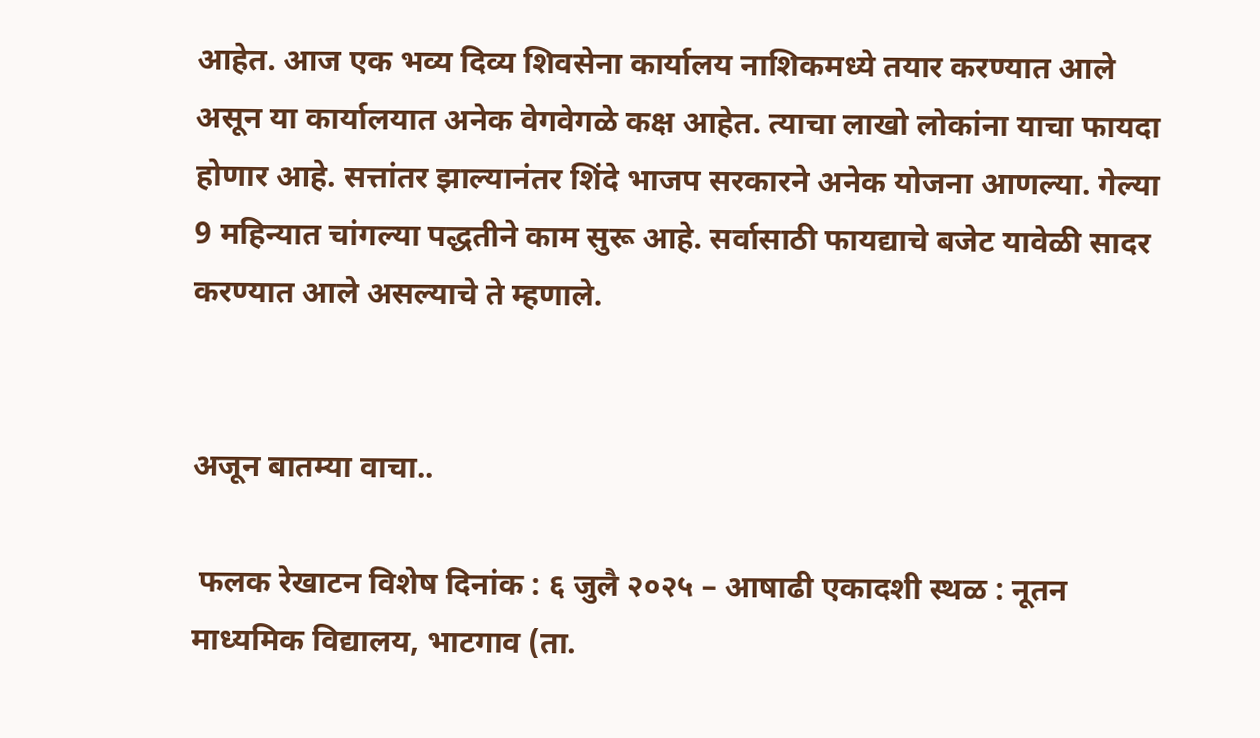आहेत. आज एक भव्य दिव्य शिवसेना कार्यालय नाशिकमध्ये तयार करण्यात आले असून या कार्यालयात अनेक वेगवेगळे कक्ष आहेत. त्याचा लाखो लोकांना याचा फायदा होणार आहे. सत्तांतर झाल्यानंतर शिंदे भाजप सरकारने अनेक योजना आणल्या. गेल्या 9 महिन्यात चांगल्या पद्धतीने काम सुरू आहे. सर्वासाठी फायद्याचे बजेट यावेळी सादर करण्यात आले असल्याचे ते म्हणाले.


अजून बातम्या वाचा..

 फलक रेखाटन विशेष दिनांक : ६ जुलै २०२५ – आषाढी एकादशी स्थळ : नूतन माध्यमिक विद्यालय, भाटगाव (ता.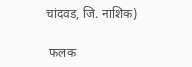चांदवड, जि. नाशिक)

 फलक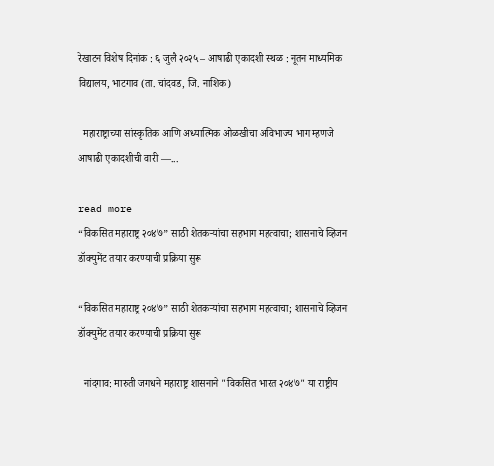रेखाटन विशेष दिनांक : ६ जुलै २०२५ – आषाढी एकादशी स्थळ : नूतन माध्यमिक विद्यालय, भाटगाव (ता. चांदवड, जि. नाशिक)

  महाराष्ट्राच्या सांस्कृतिक आणि अध्यात्मिक ओळखीचा अविभाज्य भाग म्हणजे आषाढी एकादशीची वारी —...

read more
“विकसित महाराष्ट्र २०४७” साठी शेतकऱ्यांचा सहभाग महत्वाचा; शासनाचे व्हिजन डॉक्युमेंट तयार करण्याची प्रक्रिया सुरू

“विकसित महाराष्ट्र २०४७” साठी शेतकऱ्यांचा सहभाग महत्वाचा; शासनाचे व्हिजन डॉक्युमेंट तयार करण्याची प्रक्रिया सुरू

  नांदगाव: मारुती जगधने महाराष्ट्र शासनाने "विकसित भारत २०४७" या राष्ट्रीय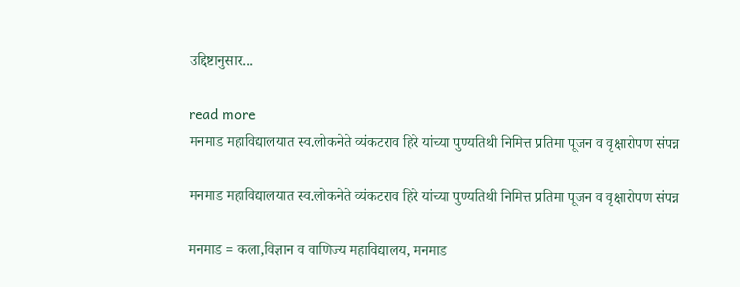उद्दिष्टानुसार...

read more
मनमाड महाविद्यालयात स्व.लोकनेते व्यंकटराव हिरे यांच्या पुण्यतिथी निमित्त प्रतिमा पूजन व वृक्षारोपण संपन्न

मनमाड महाविद्यालयात स्व.लोकनेते व्यंकटराव हिरे यांच्या पुण्यतिथी निमित्त प्रतिमा पूजन व वृक्षारोपण संपन्न

मनमाड = कला,विज्ञान व वाणिज्य महाविद्यालय, मनमाड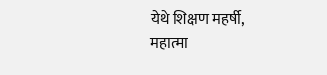येथे शिक्षण महर्षी, महात्मा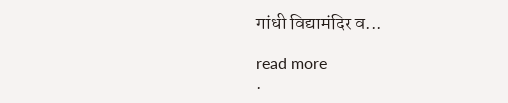गांधी विद्यामंदिर व...

read more
.